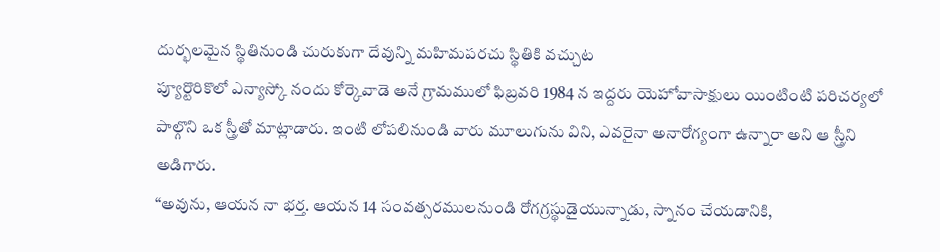దుర్భలమైన స్థితినుండి చురుకుగా దేవున్ని మహిమపరచు స్థితికి వచ్చుట
ప్యూర్టొరికొలో ఎన్యాస్కో నందు కోర్కెవాడె అనే గ్రామములో ఫిబ్రవరి 1984 న ఇద్దరు యెహోవాసాక్షులు యింటింటి పరిచర్యలో పాల్గొని ఒక స్త్రీతో మాట్లాడారు. ఇంటి లోపలినుండి వారు మూలుగును విని, ఎవరైనా అనారోగ్యంగా ఉన్నారా అని ఆ స్త్రీని అడిగారు.
“అవును, ఆయన నా భర్త. ఆయన 14 సంవత్సరములనుండి రోగగ్రస్థుడైయున్నాడు, స్నానం చేయడానికి,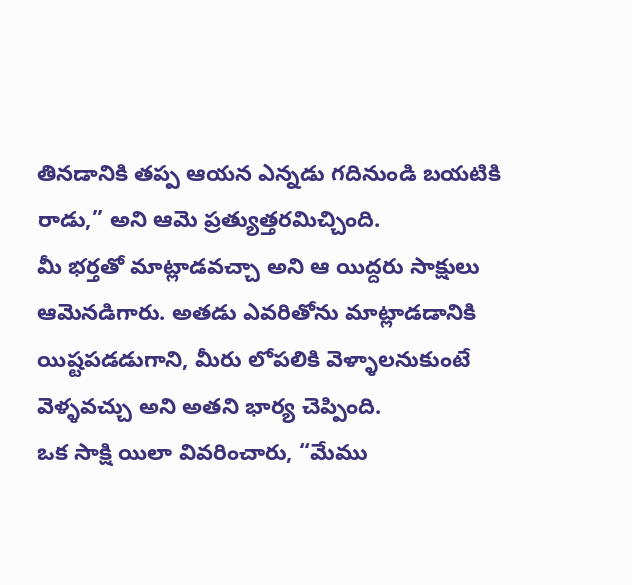తినడానికి తప్ప ఆయన ఎన్నడు గదినుండి బయటికి రాడు,” అని ఆమె ప్రత్యుత్తరమిచ్చింది.
మీ భర్తతో మాట్లాడవచ్చా అని ఆ యిద్దరు సాక్షులు ఆమెనడిగారు. అతడు ఎవరితోను మాట్లాడడానికి యిష్టపడడుగాని, మీరు లోపలికి వెళ్ళాలనుకుంటే వెళ్ళవచ్చు అని అతని భార్య చెప్పింది.
ఒక సాక్షి యిలా వివరించారు, “మేము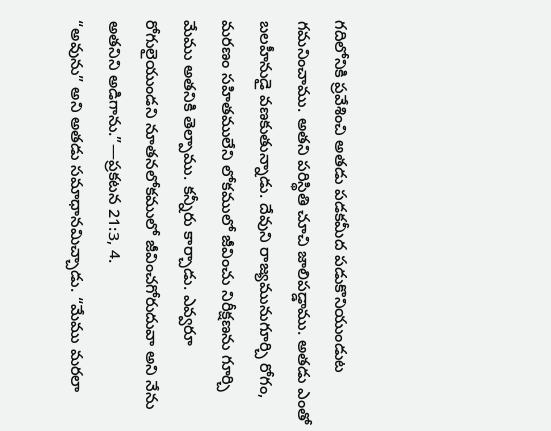గదిలోనికి ప్రవేశించి అతడు పడకమీద పడుకొనియుండుట గమనించాము. అతని పరిస్థితి చూచి జాలిపడ్డాము. అతడు ఎంతో బలహీనుడై వణకుతున్నాడు. దేవుని రాజ్యమునుగూర్చి రోగం, మరణం సహితములేని లోకములో జీవించు నిరీక్షణను గూర్చి మేము అతనికి తెల్పాము. కన్నీరు కార్చాడు. ఎవ్వరూ రోగులైయుండని నూతనలోకములో జీవించగోరుదువా అని నేను అతనిని అడిగాను.”—ప్రకటన 21:3, 4.
“అవును” అని అతడు సమాధానమిచ్చాడు. “మేము మరలా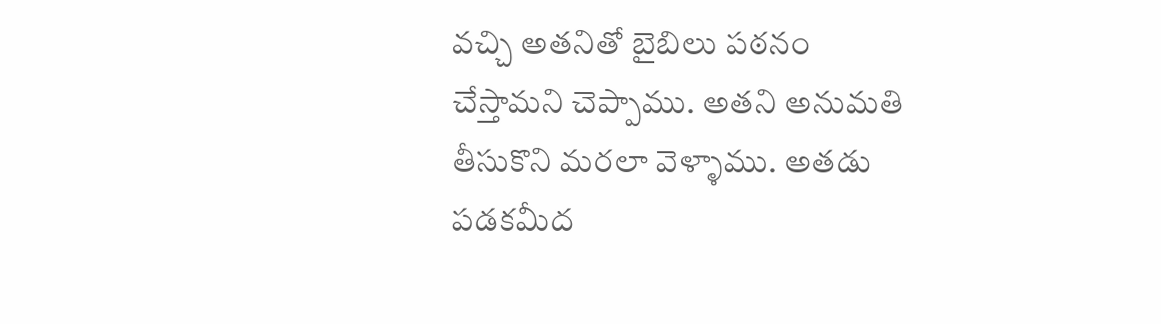వచ్చి అతనితో బైబిలు పఠనం చేస్తామని చెప్పాము. అతని అనుమతి తీసుకొని మరలా వెళ్ళాము. అతడు పడకమీద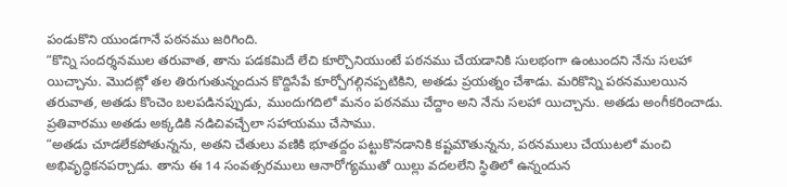పండుకొని యుండగానే పఠనము జరిగింది.
“కొన్ని సందర్శనముల తరువాత, తాను పడకమిదే లేచి కూర్చొనియుంటే పఠనము చేయడానికి సులభంగా ఉంటుందని నేను సలహా యిచ్చాను. మొదట్లో తల తిరుగుతున్నందున కొద్దిసేపే కూర్చోగల్గినప్పటికిని, అతడు ప్రయత్నం చేశాడు. మరికొన్ని పఠనములయిన తరువాత, అతడు కొంచెం బలపడినప్పుడు, ముందుగదిలో మనం పఠనము చేద్దాం అని నేను సలహా యిచ్చాను. అతడు అంగీకరించాడు. ప్రతివారము అతడు అక్కడికి నడిచివచ్చేలా సహాయము చేసాము.
“అతడు చూడలేకపోతున్నను, అతని చేతులు వణికి భూతద్దం పట్టుకొనడానికి కష్టమౌతున్నను, పఠనములు చేయుటలో మంచి అభివృద్ధికనపర్చాడు. తాను ఈ 14 సంవత్సరములు ఆనారోగ్యముతో యిల్లు వదలలేని స్థితిలో ఉన్నందున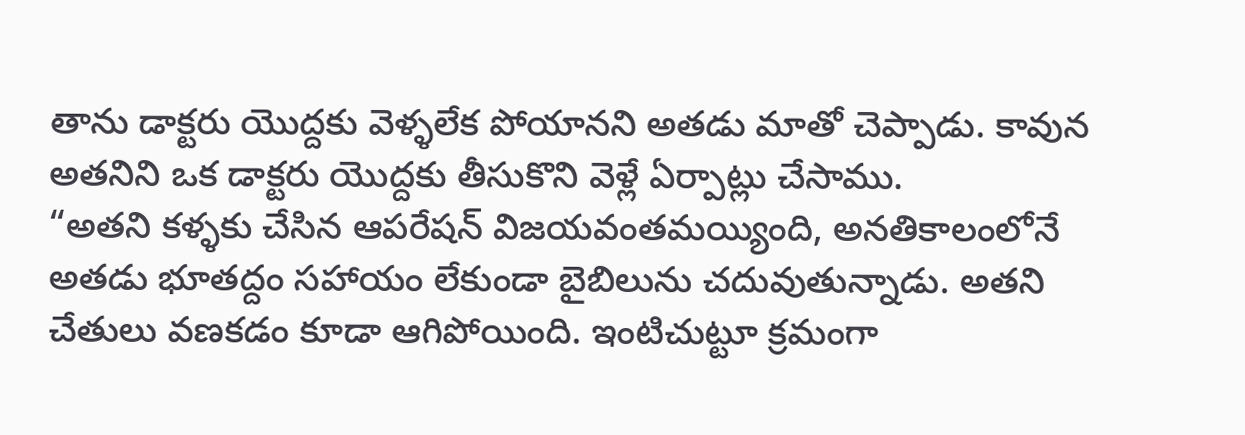తాను డాక్టరు యొద్దకు వెళ్ళలేక పోయానని అతడు మాతో చెప్పాడు. కావున అతనిని ఒక డాక్టరు యొద్దకు తీసుకొని వెళ్లే ఏర్పాట్లు చేసాము.
“అతని కళ్ళకు చేసిన ఆపరేషన్ విజయవంతమయ్యింది, అనతికాలంలోనే అతడు భూతద్దం సహాయం లేకుండా బైబిలును చదువుతున్నాడు. అతని చేతులు వణకడం కూడా ఆగిపోయింది. ఇంటిచుట్టూ క్రమంగా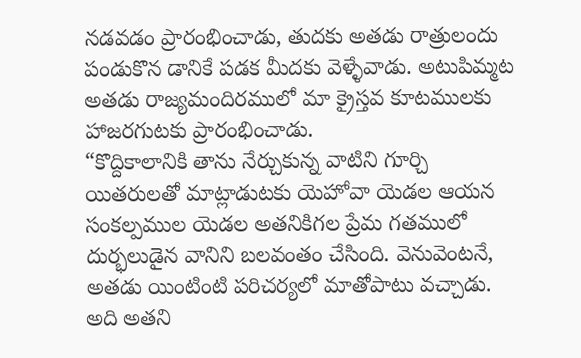నడవడం ప్రారంభించాడు, తుదకు అతడు రాత్రులందు పండుకొన డానికే పడక మీదకు వెళ్ళేవాడు. అటుపిమ్మట అతడు రాజ్యమందిరములో మా క్రైస్తవ కూటములకు హాజరగుటకు ప్రారంభించాడు.
“కొద్దికాలానికి తాను నేర్చుకున్న వాటిని గూర్చి యితరులతో మాట్లాడుటకు యెహోవా యెడల ఆయన సంకల్పముల యెడల అతనికిగల ప్రేమ గతములో దుర్భలుడైన వానిని బలవంతం చేసింది. వెనువెంటనే, అతడు యింటింటి పరిచర్యలో మాతోపాటు వచ్చాడు. అది అతని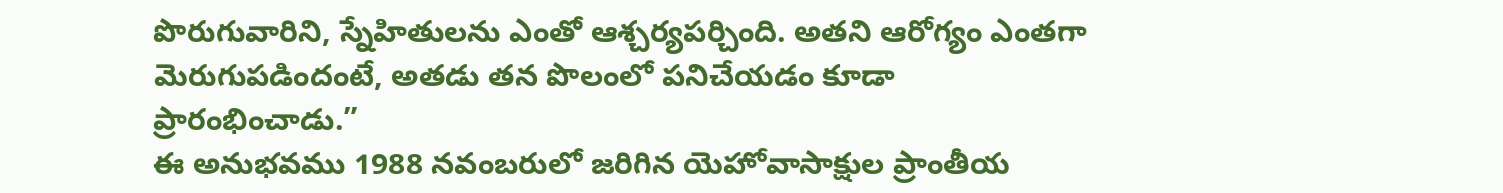పొరుగువారిని, స్నేహితులను ఎంతో ఆశ్చర్యపర్చింది. అతని ఆరోగ్యం ఎంతగా మెరుగుపడిందంటే, అతడు తన పొలంలో పనిచేయడం కూడా ప్రారంభించాడు.”
ఈ అనుభవము 1988 నవంబరులో జరిగిన యెహోవాసాక్షుల ప్రాంతీయ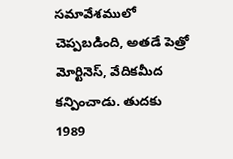సమావేశములో చెప్పబడింది, అతడే పెత్రో మోర్టినెస్, వేదికమీద కన్పించాడు. తుదకు 1989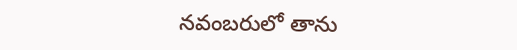నవంబరులో తాను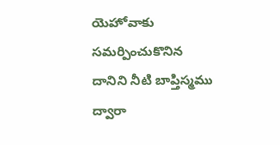యెహోవాకు సమర్పించుకొనిన దానిని నీటి బాప్తిస్మము ద్వారా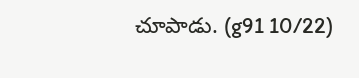చూపాడు. (g91 10/22)